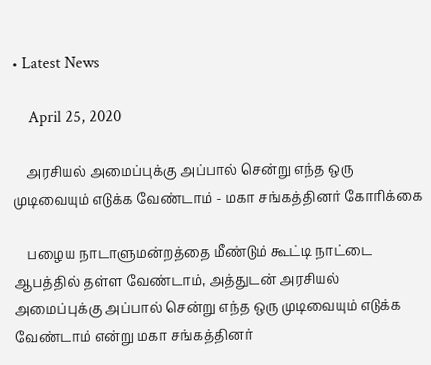• Latest News

    April 25, 2020

    அரசியல் அமைப்புக்கு அப்பால் சென்று எந்த ஒரு முடிவையும் எடுக்க வேண்டாம் - மகா சங்கத்தினர் கோரிக்கை

    பழைய நாடாளுமன்றத்தை மீண்டும் கூட்டி நாட்டை ஆபத்தில் தள்ள வேண்டாம், அத்துடன் அரசியல் அமைப்புக்கு அப்பால் சென்று எந்த ஒரு முடிவையும் எடுக்க வேண்டாம் என்று மகா சங்கத்தினர்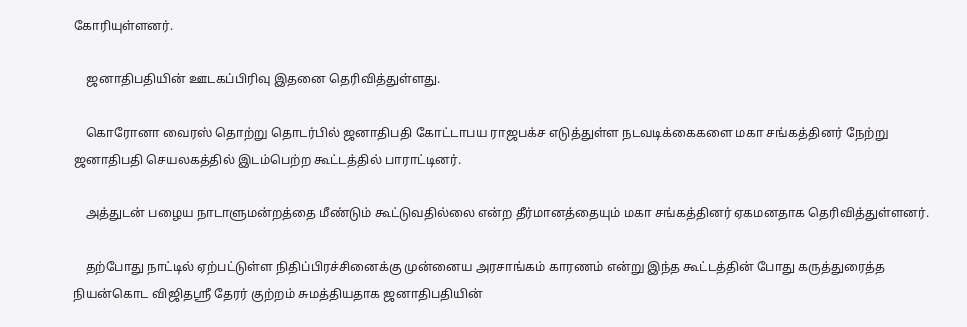கோரியுள்ளனர்.

    ஜனாதிபதியின் ஊடகப்பிரிவு இதனை தெரிவித்துள்ளது.

    கொரோனா வைரஸ் தொற்று தொடர்பில் ஜனாதிபதி கோட்டாபய ராஜபக்ச எடுத்துள்ள நடவடிக்கைகளை மகா சங்கத்தினர் நேற்று ஜனாதிபதி செயலகத்தில் இடம்பெற்ற கூட்டத்தில் பாராட்டினர்.

    அத்துடன் பழைய நாடாளுமன்றத்தை மீண்டும் கூட்டுவதில்லை என்ற தீர்மானத்தையும் மகா சங்கத்தினர் ஏகமனதாக தெரிவித்துள்ளனர்.

    தற்போது நாட்டில் ஏற்பட்டுள்ள நிதிப்பிரச்சினைக்கு முன்னைய அரசாங்கம் காரணம் என்று இந்த கூட்டத்தின் போது கருத்துரைத்த நியன்கொட விஜிதஸ்ரீ தேரர் குற்றம் சுமத்தியதாக ஜனாதிபதியின்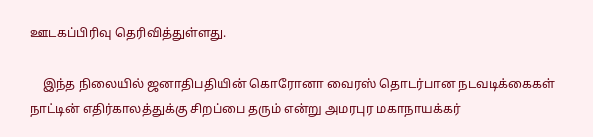ஊடகப்பிரிவு தெரிவித்துள்ளது.

    இந்த நிலையில் ஜனாதிபதியின் கொரோனா வைரஸ் தொடர்பான நடவடிக்கைகள் நாட்டின் எதிர்காலத்துக்கு சிறப்பை தரும் என்று அமரபுர மகாநாயக்கர்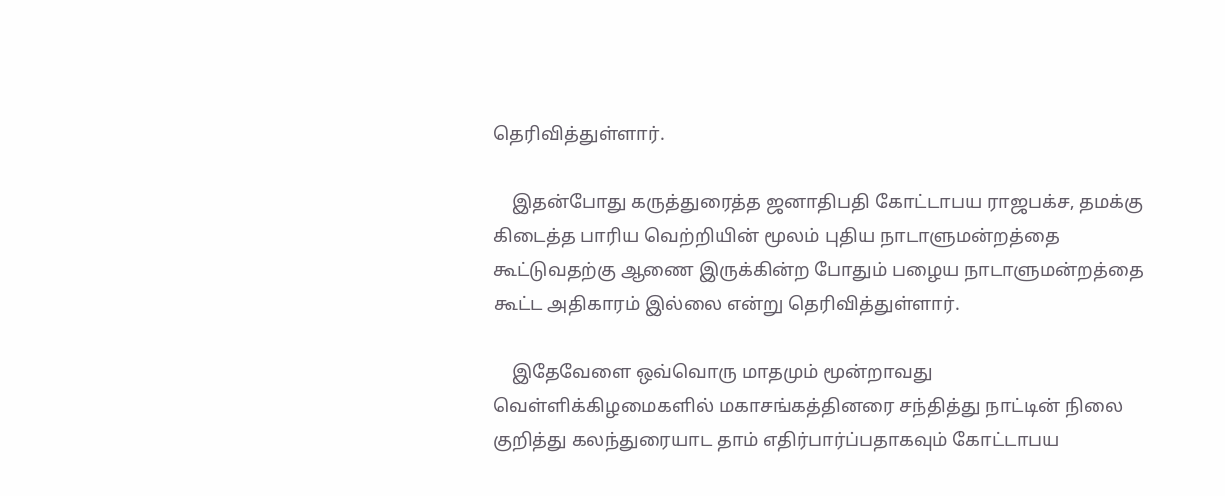தெரிவித்துள்ளார்.

    இதன்போது கருத்துரைத்த ஜனாதிபதி கோட்டாபய ராஜபக்ச, தமக்கு கிடைத்த பாரிய வெற்றியின் மூலம் புதிய நாடாளுமன்றத்தை கூட்டுவதற்கு ஆணை இருக்கின்ற போதும் பழைய நாடாளுமன்றத்தை கூட்ட அதிகாரம் இல்லை என்று தெரிவித்துள்ளார்.

    இதேவேளை ஒவ்வொரு மாதமும் மூன்றாவது வெள்ளிக்கிழமைகளில் மகாசங்கத்தினரை சந்தித்து நாட்டின் நிலை குறித்து கலந்துரையாட தாம் எதிர்பார்ப்பதாகவும் கோட்டாபய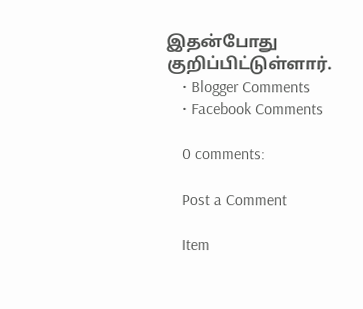இதன்போது குறிப்பிட்டுள்ளார்.
    • Blogger Comments
    • Facebook Comments

    0 comments:

    Post a Comment

    Item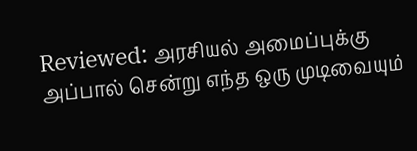Reviewed: அரசியல் அமைப்புக்கு அப்பால் சென்று எந்த ஒரு முடிவையும்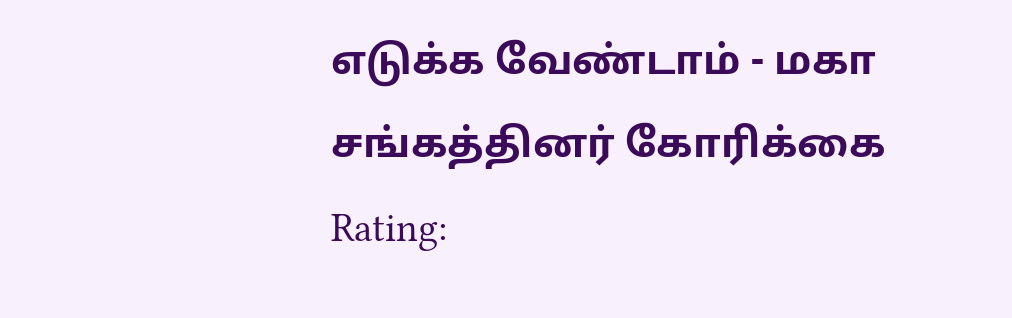எடுக்க வேண்டாம் - மகா சங்கத்தினர் கோரிக்கை Rating: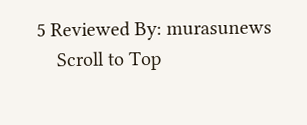5 Reviewed By: murasunews
    Scroll to Top